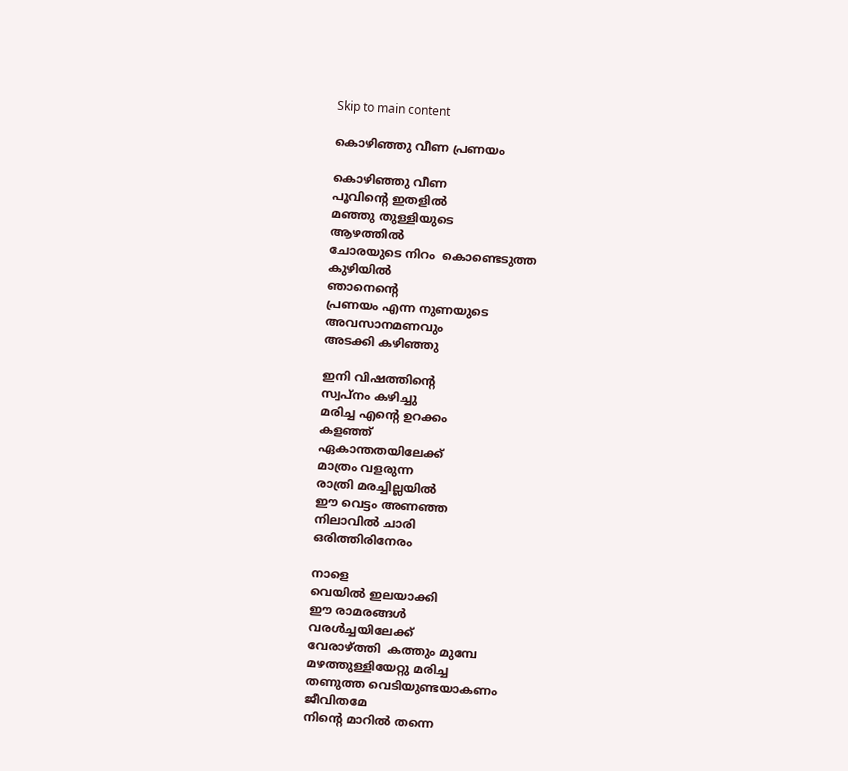Skip to main content

കൊഴിഞ്ഞു വീണ പ്രണയം

കൊഴിഞ്ഞു വീണ
പൂവിന്റെ ഇതളിൽ
മഞ്ഞു തുള്ളിയുടെ
ആഴത്തിൽ
ചോരയുടെ നിറം  കൊണ്ടെടുത്ത
കുഴിയിൽ
ഞാനെന്റെ
പ്രണയം എന്ന നുണയുടെ
അവസാനമണവും
അടക്കി കഴിഞ്ഞു

ഇനി വിഷത്തിന്റെ
സ്വപ്നം കഴിച്ചു
മരിച്ച എന്റെ ഉറക്കം
കളഞ്ഞ്
ഏകാന്തതയിലേക്ക്
മാത്രം വളരുന്ന
രാത്രി മരച്ചില്ലയിൽ
ഈ വെട്ടം അണഞ്ഞ
നിലാവിൽ ചാരി
ഒരിത്തിരിനേരം

നാളെ
വെയിൽ ഇലയാക്കി
ഈ രാമരങ്ങൾ
വരൾച്ചയിലേക്ക്
വേരാഴ്ത്തി  കത്തും മുമ്പേ
മഴത്തുള്ളിയേറ്റു മരിച്ച
തണുത്ത വെടിയുണ്ടയാകണം
ജീവിതമേ
നിന്റെ മാറിൽ തന്നെ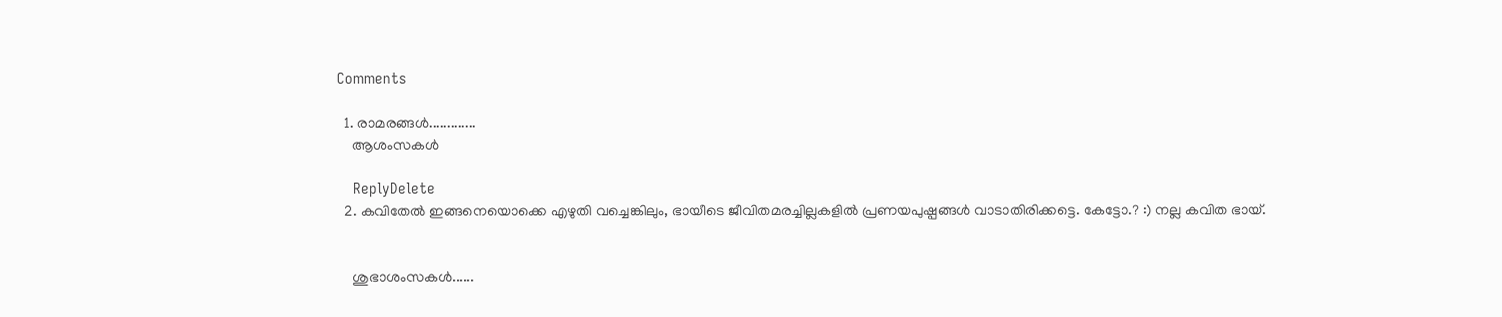Comments

  1. രാമരങ്ങൾ.............
    ആശംസകള്‍

    ReplyDelete
  2. കവിതേൽ ഇങ്ങനെയൊക്കെ എഴുതി വച്ചെങ്കിലും, ഭായീടെ ജീവിതമരച്ചില്ലകളിൽ പ്രണയപുഷ്പങ്ങൾ വാടാതിരിക്കട്ടെ. കേട്ടോ.? :) നല്ല കവിത ഭായ്‌.


    ശുഭാശംസകൾ......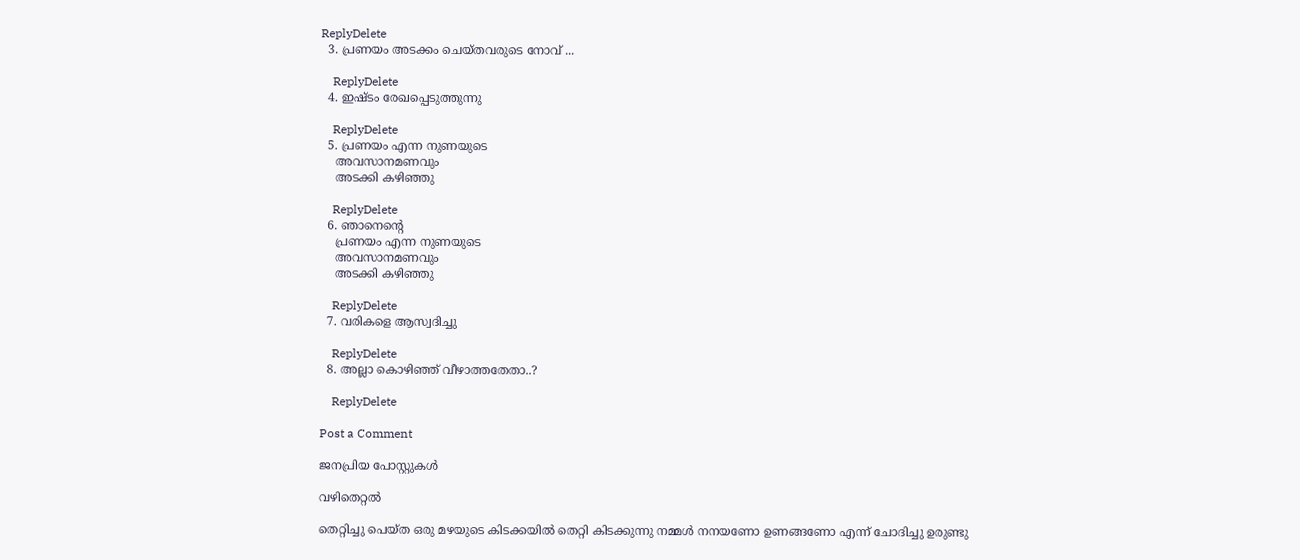ReplyDelete
  3. പ്രണയം അടക്കം ചെയ്തവരുടെ നോവ്‌ ...

    ReplyDelete
  4. ഇഷ്ടം രേഖപ്പെടുത്തുന്നു

    ReplyDelete
  5. പ്രണയം എന്ന നുണയുടെ
    അവസാനമണവും
    അടക്കി കഴിഞ്ഞു

    ReplyDelete
  6. ഞാനെന്റെ
    പ്രണയം എന്ന നുണയുടെ
    അവസാനമണവും
    അടക്കി കഴിഞ്ഞു

    ReplyDelete
  7. വരികളെ ആസ്വദിച്ചു

    ReplyDelete
  8. അല്ലാ കൊഴിഞ്ഞ് വീഴാത്തതേതാ..?

    ReplyDelete

Post a Comment

ജനപ്രിയ പോസ്റ്റുകൾ

വഴിതെറ്റൽ

തെറ്റിച്ചു പെയ്ത ഒരു മഴയുടെ കിടക്കയിൽ തെറ്റി കിടക്കുന്നു നമ്മൾ നനയണോ ഉണങ്ങണോ എന്ന് ചോദിച്ചു ഉരുണ്ടു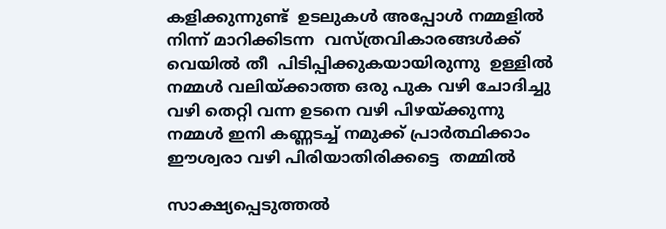കളിക്കുന്നുണ്ട്  ഉടലുകൾ അപ്പോൾ നമ്മളിൽ നിന്ന് മാറിക്കിടന്ന  വസ്ത്രവികാരങ്ങൾക്ക് വെയിൽ തീ  പിടിപ്പിക്കുകയായിരുന്നു  ഉള്ളിൽ നമ്മൾ വലിയ്ക്കാത്ത ഒരു പുക വഴി ചോദിച്ചു വഴി തെറ്റി വന്ന ഉടനെ വഴി പിഴയ്ക്കുന്നു നമ്മൾ ഇനി കണ്ണടച്ച് നമുക്ക് പ്രാർത്ഥിക്കാം ഈശ്വരാ വഴി പിരിയാതിരിക്കട്ടെ  തമ്മിൽ

സാക്ഷ്യപ്പെടുത്തൽ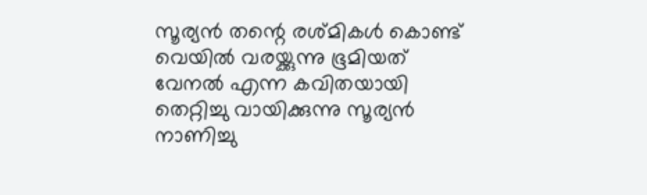സൂര്യൻ തന്റെ രശ്മികൾ കൊണ്ട് വെയിൽ വരയ്ക്കുന്നു ഭൂമിയത്  വേനൽ എന്ന കവിതയായി തെറ്റിച്ചു വായിക്കുന്നു സൂര്യൻ നാണിച്ചു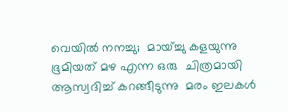വെയിൽ നനച്ചു;  മായ്ച്ചു കളയുന്നു ഭൂമിയത് മഴ എന്ന ഒരു  ചിത്രമായി ആസ്വദിച്ച് കറങ്ങീടുന്നു  മരം ഇലകൾ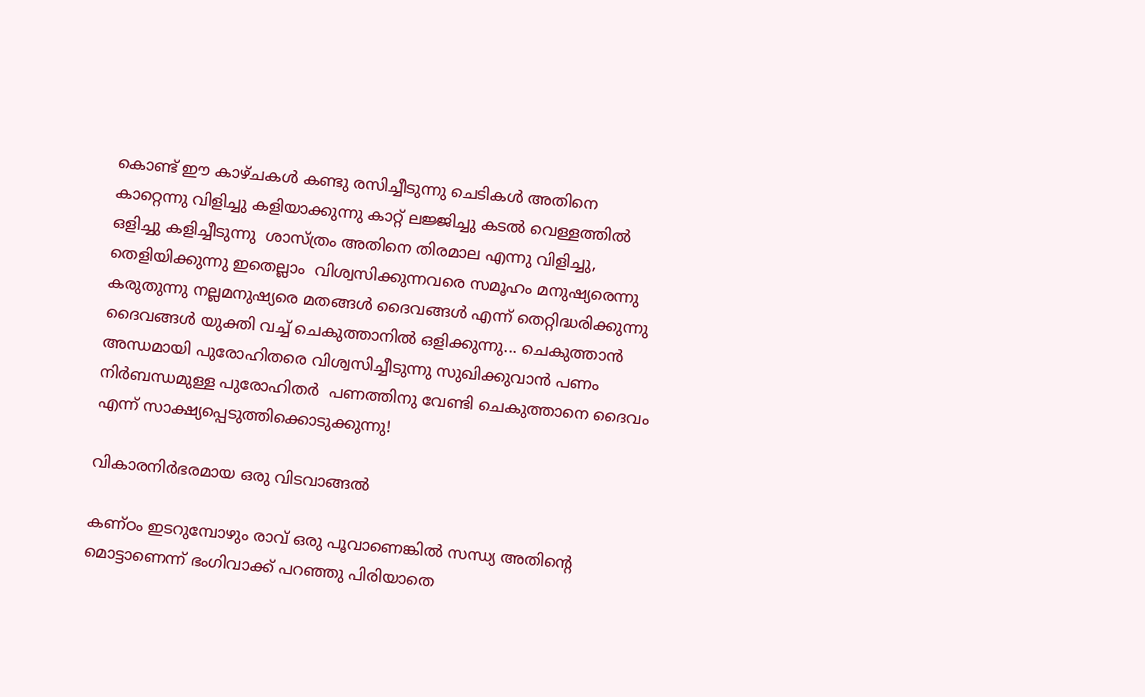കൊണ്ട് ഈ കാഴ്ചകൾ കണ്ടു രസിച്ചീടുന്നു ചെടികൾ അതിനെ കാറ്റെന്നു വിളിച്ചു കളിയാക്കുന്നു കാറ്റ് ലജ്ജിച്ചു കടൽ വെള്ളത്തിൽ ഒളിച്ചു കളിച്ചീടുന്നു  ശാസ്ത്രം അതിനെ തിരമാല എന്നു വിളിച്ചു, തെളിയിക്കുന്നു ഇതെല്ലാം  വിശ്വസിക്കുന്നവരെ സമൂഹം മനുഷ്യരെന്നു കരുതുന്നു നല്ലമനുഷ്യരെ മതങ്ങൾ ദൈവങ്ങൾ എന്ന് തെറ്റിദ്ധരിക്കുന്നു ദൈവങ്ങൾ യുക്തി വച്ച് ചെകുത്താനിൽ ഒളിക്കുന്നു... ചെകുത്താൻ  അന്ധമായി പുരോഹിതരെ വിശ്വസിച്ചീടുന്നു സുഖിക്കുവാൻ പണം നിർബന്ധമുള്ള പുരോഹിതർ  പണത്തിനു വേണ്ടി ചെകുത്താനെ ദൈവം എന്ന് സാക്ഷ്യപ്പെടുത്തിക്കൊടുക്കുന്നു!

വികാരനിർഭരമായ ഒരു വിടവാങ്ങൽ

കണ്ഠം ഇടറുമ്പോഴും രാവ് ഒരു പൂവാണെങ്കിൽ സന്ധ്യ അതിന്റെ മൊട്ടാണെന്ന് ഭംഗിവാക്ക് പറഞ്ഞു പിരിയാതെ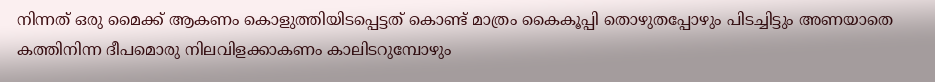നിന്നത് ഒരു മൈക്ക് ആകണം കൊളുത്തിയിടപ്പെട്ടത് കൊണ്ട് മാത്രം കൈകൂപ്പി തൊഴുതപ്പോഴും പിടച്ചിട്ടും അണയാതെ കത്തിനിന്ന ദീപമൊരു നിലവിളക്കാകണം കാലിടറുമ്പോഴും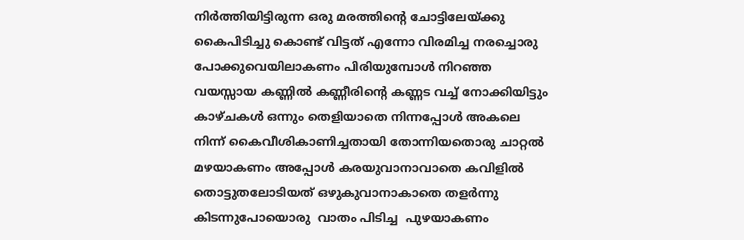നിർത്തിയിട്ടിരുന്ന ഒരു മരത്തിന്റെ ചോട്ടിലേയ്ക്കു കൈപിടിച്ചു കൊണ്ട് വിട്ടത് എന്നോ വിരമിച്ച നരച്ചൊരു പോക്കുവെയിലാകണം പിരിയുമ്പോൾ നിറഞ്ഞ വയസ്സായ കണ്ണിൽ കണ്ണീരിന്റെ കണ്ണട വച്ച് നോക്കിയിട്ടും കാഴ്ചകൾ ഒന്നും തെളിയാതെ നിന്നപ്പോൾ അകലെ നിന്ന് കൈവീശികാണിച്ചതായി തോന്നിയതൊരു ചാറ്റൽ മഴയാകണം അപ്പോൾ കരയുവാനാവാതെ കവിളിൽ തൊട്ടുതലോടിയത് ഒഴുകുവാനാകാതെ തളർന്നു കിടന്നുപോയൊരു  വാതം പിടിച്ച  പുഴയാകണം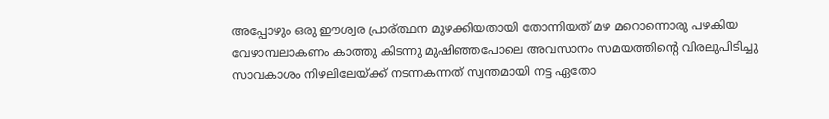അപ്പോഴും ഒരു ഈശ്വര പ്രാര്ത്ഥന മുഴക്കിയതായി തോന്നിയത് മഴ മറൊന്നൊരു പഴകിയ വേഴാമ്പലാകണം കാത്തു കിടന്നു മുഷിഞ്ഞപോലെ അവസാനം സമയത്തിന്റെ വിരലുപിടിച്ചു സാവകാശം നിഴലിലേയ്ക്ക് നടന്നകന്നത് സ്വന്തമായി നട്ട ഏതോ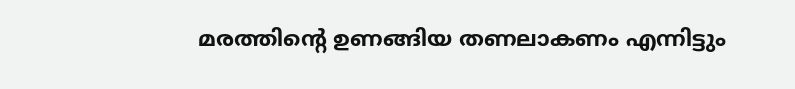മരത്തിന്റെ ഉണങ്ങിയ തണലാകണം എന്നിട്ടും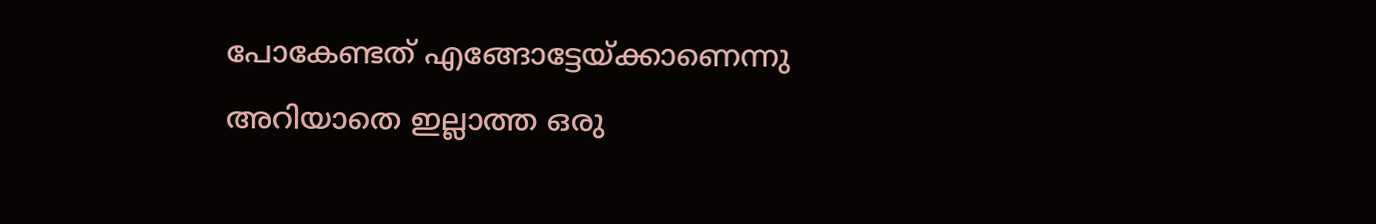പോകേണ്ടത് എങ്ങോട്ടേയ്ക്കാണെന്നു അറിയാതെ ഇല്ലാത്ത ഒരു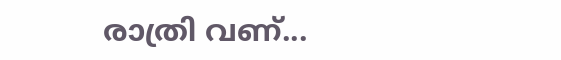രാത്രി വണ്...